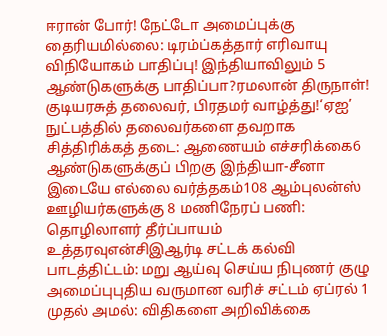ஈரான் போர்! நேட்டோ அமைப்புக்கு தைரியமில்லை: டிரம்ப்கத்தார் எரிவாயு விநியோகம் பாதிப்பு! இந்தியாவிலும் 5 ஆண்டுகளுக்கு பாதிப்பா?ரமலான் திருநாள்! குடியரசுத் தலைவர், பிரதமர் வாழ்த்து!‘ஏஐ’ நுட்பத்தில் தலைவர்களை தவறாக சித்திரிக்கத் தடை: ஆணையம் எச்சரிக்கை6 ஆண்டுகளுக்குப் பிறகு இந்தியா-சீனா இடையே எல்லை வர்த்தகம்108 ஆம்புலன்ஸ் ஊழியர்களுக்கு 8 மணிநேரப் பணி: தொழிலாளர் தீர்ப்பாயம் உத்தரவுஎன்சிஇஆர்டி சட்டக் கல்வி பாடத்திட்டம்: மறு ஆய்வு செய்ய நிபுணர் குழு அமைப்புபுதிய வருமான வரிச் சட்டம் ஏப்ரல் 1 முதல் அமல்: விதிகளை அறிவிக்கை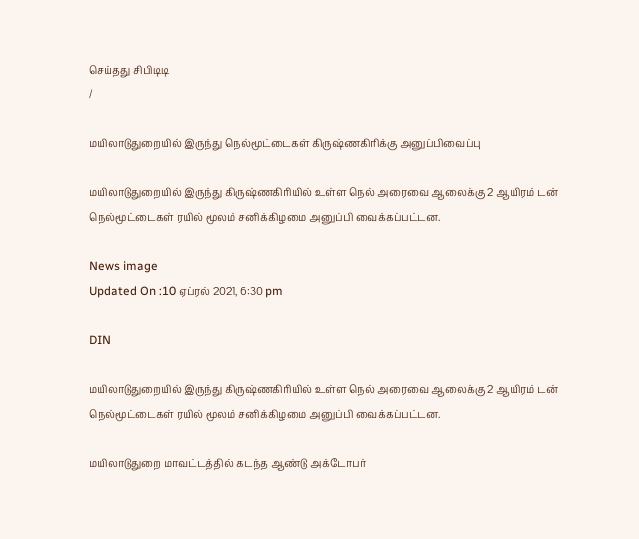செய்தது சிபிடிடி
/

மயிலாடுதுறையில் இருந்து நெல்மூட்டைகள் கிருஷ்ணகிரிக்கு அனுப்பிவைப்பு

மயிலாடுதுறையில் இருந்து கிருஷ்ணகிரியில் உள்ள நெல் அரைவை ஆலைக்கு 2 ஆயிரம் டன் நெல்மூட்டைகள் ரயில் மூலம் சனிக்கிழமை அனுப்பி வைக்கப்பட்டன.

News image
Updated On :10 ஏப்ரல் 2021, 6:30 pm

DIN

மயிலாடுதுறையில் இருந்து கிருஷ்ணகிரியில் உள்ள நெல் அரைவை ஆலைக்கு 2 ஆயிரம் டன் நெல்மூட்டைகள் ரயில் மூலம் சனிக்கிழமை அனுப்பி வைக்கப்பட்டன.

மயிலாடுதுறை மாவட்டத்தில் கடந்த ஆண்டு அக்டோபர்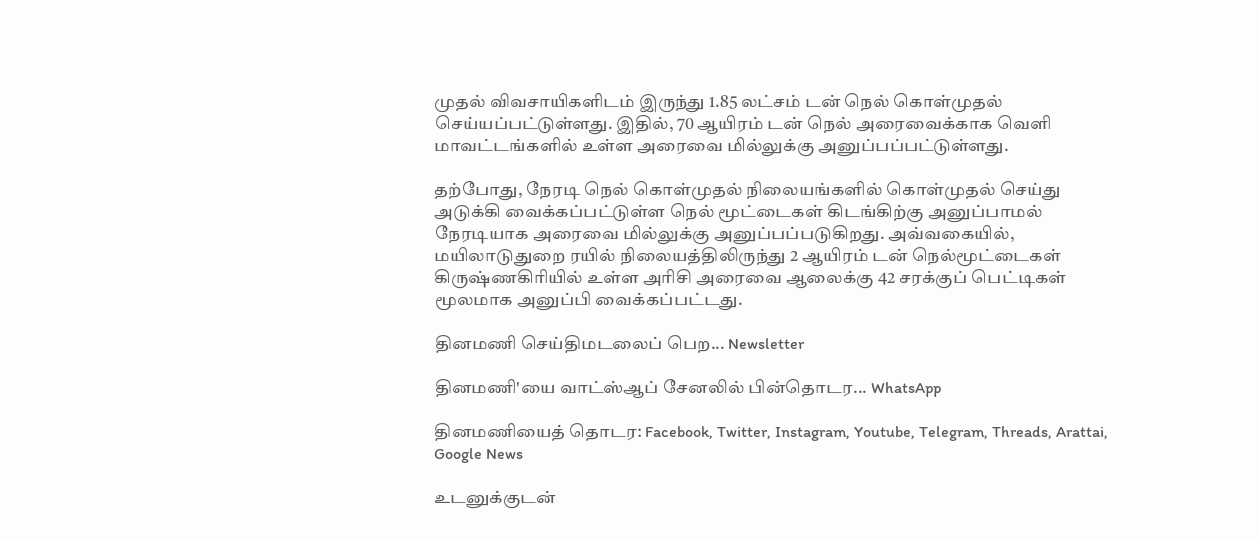முதல் விவசாயிகளிடம் இருந்து 1.85 லட்சம் டன் நெல் கொள்முதல் செய்யப்பட்டுள்ளது. இதில், 70 ஆயிரம் டன் நெல் அரைவைக்காக வெளி மாவட்டங்களில் உள்ள அரைவை மில்லுக்கு அனுப்பப்பட்டுள்ளது.

தற்போது, நேரடி நெல் கொள்முதல் நிலையங்களில் கொள்முதல் செய்து அடுக்கி வைக்கப்பட்டுள்ள நெல் மூட்டைகள் கிடங்கிற்கு அனுப்பாமல் நேரடியாக அரைவை மில்லுக்கு அனுப்பப்படுகிறது. அவ்வகையில், மயிலாடுதுறை ரயில் நிலையத்திலிருந்து 2 ஆயிரம் டன் நெல்மூட்டைகள் கிருஷ்ணகிரியில் உள்ள அரிசி அரைவை ஆலைக்கு 42 சரக்குப் பெட்டிகள் மூலமாக அனுப்பி வைக்கப்பட்டது.

தினமணி செய்திமடலைப் பெற... Newsletter

தினமணி'யை வாட்ஸ்ஆப் சேனலில் பின்தொடர... WhatsApp

தினமணியைத் தொடர: Facebook, Twitter, Instagram, Youtube, Telegram, Threads, Arattai, Google News

உடனுக்குடன்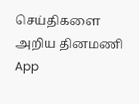செய்திகளை அறிய தினமணி App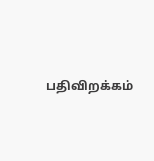பதிவிறக்கம்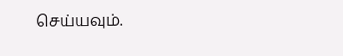செய்யவும்.